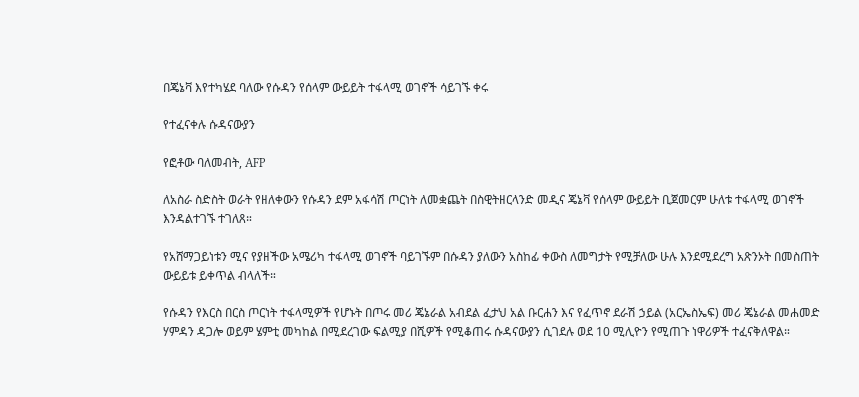በጄኔቫ እየተካሄደ ባለው የሱዳን የሰላም ውይይት ተፋላሚ ወገኖች ሳይገኙ ቀሩ

የተፈናቀሉ ሱዳናውያን

የፎቶው ባለመብት, AFP

ለአስራ ስድስት ወራት የዘለቀውን የሱዳን ደም አፋሳሽ ጦርነት ለመቋጨት በስዊትዘርላንድ መዲና ጄኔቫ የሰላም ውይይት ቢጀመርም ሁለቱ ተፋላሚ ወገኖች እንዳልተገኙ ተገለጸ።

የአሸማጋይነቱን ሚና የያዘችው አሜሪካ ተፋላሚ ወገኖች ባይገኙም በሱዳን ያለውን አስከፊ ቀውስ ለመግታት የሚቻለው ሁሉ እንደሚደረግ አጽንኦት በመስጠት ውይይቱ ይቀጥል ብላለች።

የሱዳን የእርስ በርስ ጦርነት ተፋላሚዎች የሆኑት በጦሩ መሪ ጄኔራል አብደል ፈታህ አል ቡርሐን እና የፈጥኖ ደራሽ ኃይል (አርኤስኤፍ) መሪ ጄኔራል መሐመድ ሃምዳን ዳጋሎ ወይም ሄምቲ መካከል በሚደረገው ፍልሚያ በሺዎች የሚቆጠሩ ሱዳናውያን ሲገደሉ ወደ 10 ሚሊዮን የሚጠጉ ነዋሪዎች ተፈናቅለዋል።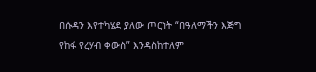በሱዳን እየተካሄደ ያለው ጦርነት “በዓለማችን እጅግ የከፋ የረሃብ ቀውስ” እንዳስከተለም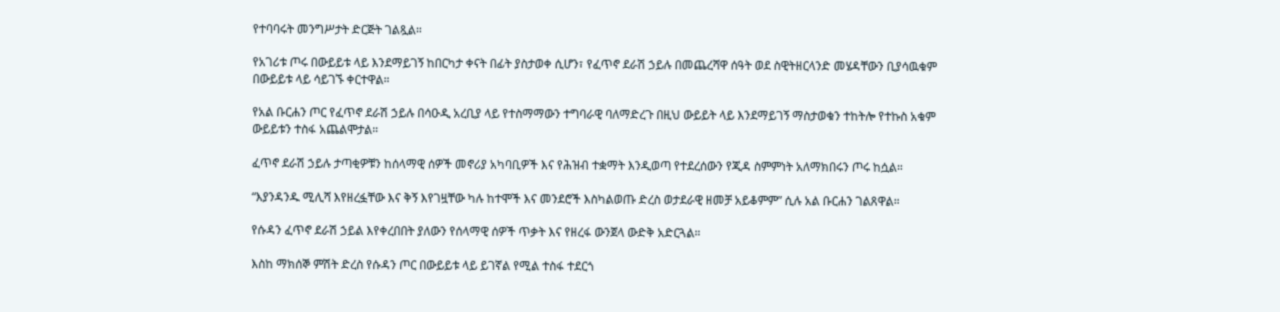የተባባሩት መንግሥታት ድርጅት ገልጿል።

የአገሪቱ ጦሩ በውይይቱ ላይ እንደማይገኝ ከበርካታ ቀናት በፊት ያስታወቀ ሲሆን፣ የፈጥኖ ደራሽ ኃይሉ በመጨረሻዋ ሰዓት ወደ ስዊትዘርላንድ መሄዳቸውን ቢያሳዉቁም በውይይቱ ላይ ሳይገኙ ቀርተዋል።

የአል ቡርሐን ጦር የፈጥኖ ደራሽ ኃይሉ በሳዑዲ አረቢያ ላይ የተስማማውን ተግባራዊ ባለማድረጉ በዚህ ውይይት ላይ እንደማይገኝ ማስታወቁን ተከትሎ የተኩስ አቁም ውይይቱን ተስፋ አጨልሞታል።

ፈጥኖ ደራሽ ኃይሉ ታጣቂዎቹን ከሰላማዊ ሰዎች መኖሪያ አካባቢዎች እና የሕዝብ ተቋማት እንዲወጣ የተደረሰውን የጂዳ ስምምነት አለማክበሩን ጦሩ ከሷል።

“እያንዳንዱ ሚሊሻ እየዘረፏቸው እና ቅኝ እየገዟቸው ካሉ ከተሞች እና መንደሮች እስካልወጡ ድረስ ወታደራዊ ዘመቻ አይቆምም” ሲሉ አል ቡርሐን ገልጸዋል።

የሱዳን ፈጥኖ ደራሽ ኃይል እየቀረበበት ያለውን የሰላማዊ ሰዎች ጥቃት እና የዘረፋ ውንጀላ ውድቅ አድርጓል።

እስከ ማክሰኞ ምሽት ድረስ የሱዳን ጦር በውይይቱ ላይ ይገኛል የሚል ተስፋ ተደርጎ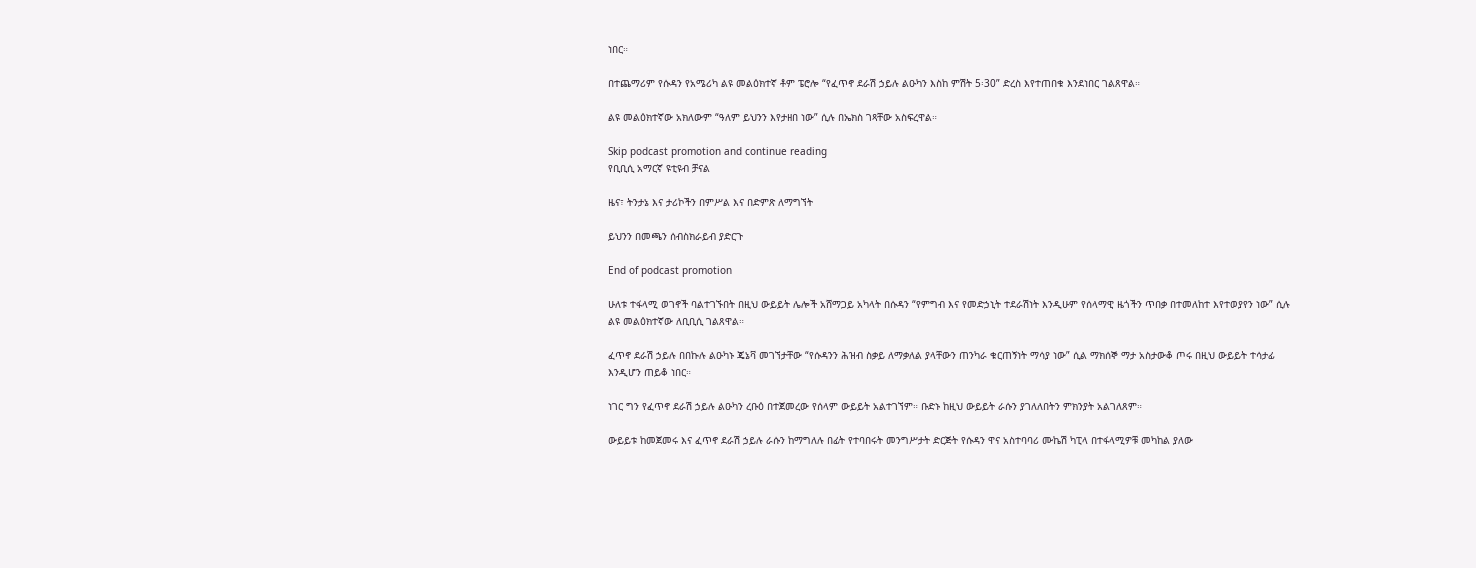ነበር።

በተጨማሪም የሱዳን የአሜሪካ ልዩ መልዕክተኛ ቶም ፔሮሎ “የፈጥኖ ደራሽ ኃይሉ ልዑካን እስከ ምሽት 5፡30” ድረስ እየተጠበቁ እንደነበር ገልጸዋል።

ልዩ መልዕክተኛው አክለውም “ዓለም ይህንን እየታዘበ ነው” ሲሉ በኤክስ ገጻቸው አስፍረዋል።

Skip podcast promotion and continue reading
የቢቢሲ አማርኛ ዩቲዩብ ቻናል

ዜና፣ ትንታኔ እና ታሪኮችን በምሥል እና በድምጽ ለማግኘት

ይህንን በመጫን ሰብስክራይብ ያድርጉ

End of podcast promotion

ሁለቱ ተፋላሚ ወገኖች ባልተገኙበት በዚህ ውይይት ሌሎች አሸማጋይ አካላት በሱዳን “የምግብ እና የመድኃኒት ተደራሽነት እንዲሁም የሰላማዊ ዜጎችን ጥበቃ በተመለከተ እየተወያየን ነው” ሲሉ ልዩ መልዕክተኛው ለቢቢሲ ገልጸዋል።

ፈጥኖ ደራሽ ኃይሉ በበኩሉ ልዑካኑ ጄኔቫ መገኘታቸው “የሱዳንን ሕዝብ ስቃይ ለማቃለል ያላቸውን ጠንካራ ቁርጠኝነት ማሳያ ነው” ሲል ማክሰኞ ማታ አስታውቆ ጦሩ በዚህ ውይይት ተሳታፊ እንዲሆን ጠይቆ ነበር።

ነገር ግን የፈጥኖ ደራሽ ኃይሉ ልዑካን ረቡዕ በተጀመረው የሰላም ውይይት አልተገኘም። ቡድኑ ከዚህ ውይይት ራሱን ያገለለበትን ምክንያት አልገለጸም።

ውይይቱ ከመጀመሩ እና ፈጥኖ ደራሽ ኃይሉ ራሱን ከማግለሉ በፊት የተባበሩት መንግሥታት ድርጅት የሱዳን ዋና አስተባባሪ ሙኬሽ ካፒላ በተፋላሚዎቹ መካከል ያለው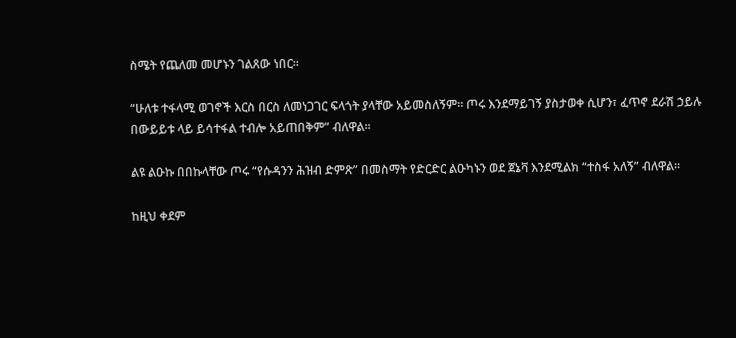ስሜት የጨለመ መሆኑን ገልጸው ነበር።

“ሁለቱ ተፋላሚ ወገኖች እርስ በርስ ለመነጋገር ፍላጎት ያላቸው አይመስለኝም። ጦሩ እንደማይገኝ ያስታወቀ ሲሆን፣ ፈጥኖ ደራሽ ኃይሉ በውይይቱ ላይ ይሳተፋል ተብሎ አይጠበቅም” ብለዋል።

ልዩ ልዑኩ በበኩላቸው ጦሩ “የሱዳንን ሕዝብ ድምጽ” በመስማት የድርድር ልዑካኑን ወደ ጀኔቫ እንደሚልክ “ተስፋ አለኝ” ብለዋል።

ከዚህ ቀደም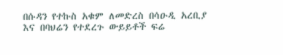በሱዳን የተኩስ አቁም ለመድረስ በሳዑዲ አረቢያ እና በባህሬን የተደረጉ ውይይቶች ፍሬ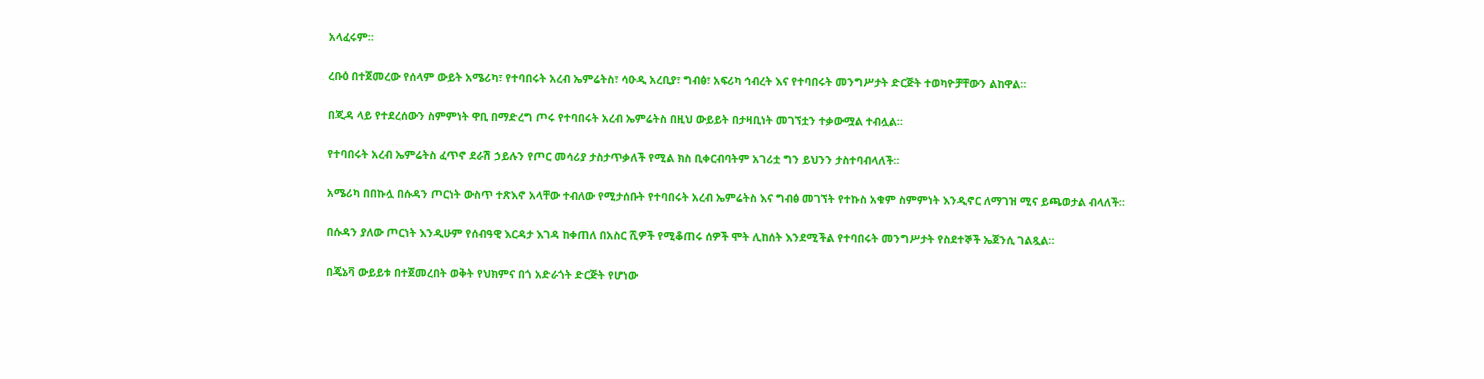አላፈሩም።

ረቡዕ በተጀመረው የሰላም ውይት አሜሪካ፣ የተባበሩት አረብ ኤምሬትስ፣ ሳዑዲ አረቢያ፣ ግብፅ፣ አፍሪካ ኅብረት እና የተባበሩት መንግሥታት ድርጅት ተወካዮቻቸውን ልከዋል።

በጂዳ ላይ የተደረሰውን ስምምነት ዋቢ በማድረግ ጦሩ የተባበሩት አረብ ኤምሬትስ በዚህ ውይይት በታዛቢነት መገኘቷን ተቃውሟል ተብሏል።

የተባበሩት አረብ ኤምሬትስ ፈጥኖ ደራሽ ኃይሉን የጦር መሳሪያ ታስታጥቃለች የሚል ክስ ቢቀርብባትም አገሪቷ ግን ይህንን ታስተባብላለች።

አሜሪካ በበኩሏ በሱዳን ጦርነት ውስጥ ተጽእኖ አላቸው ተብለው የሚታሰቡት የተባበሩት አረብ ኤምሬትስ እና ግብፅ መገኘት የተኩስ አቁም ስምምነት እንዲኖር ለማገዝ ሚና ይጫወታል ብላለች።

በሱዳን ያለው ጦርነት እንዲሁም የሰብዓዊ እርዳታ እገዳ ከቀጠለ በአስር ሺዎች የሚቆጠሩ ሰዎች ሞት ሊከሰት እንደሚችል የተባበሩት መንግሥታት የስደተኞች ኤጀንሲ ገልጿል።

በጄኔቫ ውይይቱ በተጀመረበት ወቅት የህክምና በጎ አድራጎት ድርጅት የሆነው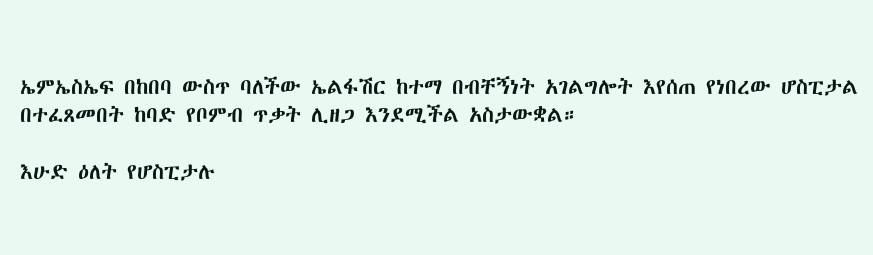ኤምኤስኤፍ በከበባ ውስጥ ባለችው ኤልፋሽር ከተማ በብቸኝነት አገልግሎት እየሰጠ የነበረው ሆስፒታል በተፈጸመበት ከባድ የቦምብ ጥቃት ሊዘጋ እንደሚችል አስታውቋል።

እሁድ ዕለት የሆስፒታሉ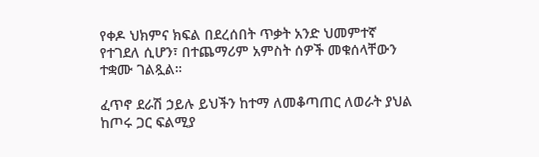የቀዶ ህክምና ክፍል በደረሰበት ጥቃት አንድ ህመምተኛ የተገደለ ሲሆን፣ በተጨማሪም አምስት ሰዎች መቁሰላቸውን ተቋሙ ገልጿል።

ፈጥኖ ደራሽ ኃይሉ ይህችን ከተማ ለመቆጣጠር ለወራት ያህል ከጦሩ ጋር ፍልሚያ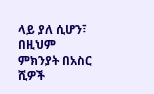ላይ ያለ ሲሆን፣ በዚህም ምክንያት በአስር ሺዎች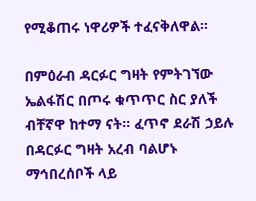የሚቆጠሩ ነዋሪዎች ተፈናቅለዋል።

በምዕራብ ዳርፉር ግዛት የምትገኘው ኤልፋሽር በጦሩ ቁጥጥር ስር ያለች ብቸኛዋ ከተማ ናት። ፈጥኖ ደራሽ ኃይሉ በዳርፉር ግዛት አረብ ባልሆኑ ማኅበረሰቦች ላይ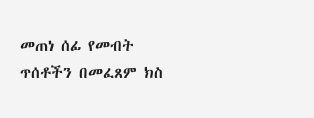መጠነ ሰፊ የመብት ጥሰቶችን በመፈጸም ክስ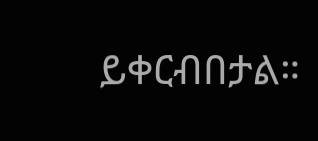ይቀርብበታል።